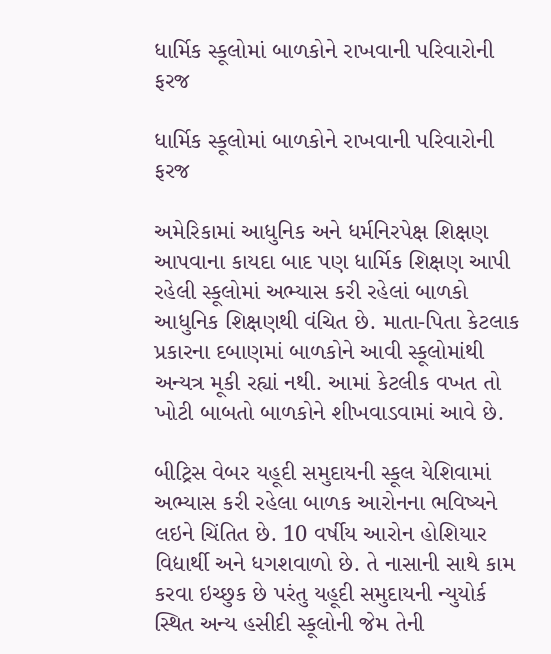ધાર્મિક સ્કૂલોમાં બાળકોને રાખવાની પરિવારોની ફરજ

ધાર્મિક સ્કૂલોમાં બાળકોને રાખવાની પરિવારોની ફરજ

અમેરિકામાં આધુનિક અને ધર્મનિરપેક્ષ શિક્ષણ આપવાના કાયદા બાદ પણ ધાર્મિક શિક્ષણ આપી રહેલી સ્કૂલોમાં અભ્યાસ કરી રહેલાં બાળકો આધુનિક શિક્ષણથી વંચિત છે. માતા-પિતા કેટલાક પ્રકારના દબાણમાં બાળકોને આવી સ્કૂલોમાંથી અન્યત્ર મૂકી રહ્યાં નથી. આમાં કેટલીક વખત તો ખોટી બાબતો બાળકોને શીખવાડવામાં આવે છે.

બીટ્રિસ વેબર યહૂદી સમુદાયની સ્કૂલ યેશિવામાં અભ્યાસ કરી રહેલા બાળક આરોનના ભવિષ્યને લઇને ચિંતિત છે. 10 વર્ષીય આરોન હોશિયાર વિદ્યાર્થી અને ધગશવાળો છે. તે નાસાની સાથે કામ કરવા ઇચ્છુક છે પરંતુ યહૂદી સમુદાયની ન્યુયોર્ક સ્થિત અન્ય હસીદી સ્કૂલોની જેમ તેની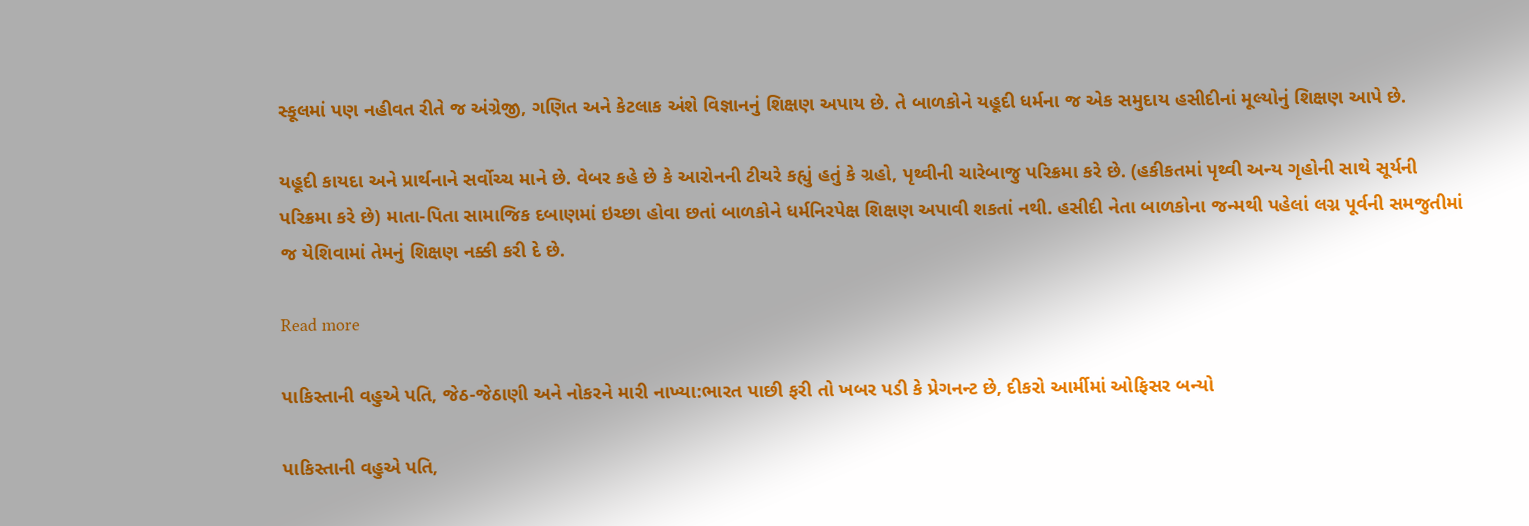સ્કૂલમાં પણ નહીવત રીતે જ અંગ્રેજી, ગણિત અને કેટલાક અંશે વિજ્ઞાનનું શિક્ષણ અપાય છે. તે બાળકોને યહૂદી ધર્મના જ એક સમુદાય હસીદીનાં મૂલ્યોનું શિક્ષણ આપે છે.

યહૂદી કાયદા અને પ્રાર્થનાને સર્વોચ્ચ માને છે. વેબર કહે છે કે આરોનની ટીચરે કહ્યું હતું કે ગ્રહો, પૃથ્વીની ચારેબાજુ પરિક્રમા કરે છે. (હકીકતમાં પૃથ્વી અન્ય ગૃહોની સાથે સૂર્યની પરિક્રમા કરે છે) માતા-પિતા સામાજિક દબાણમાં ઇચ્છા હોવા છતાં બાળકોને ધર્મનિરપેક્ષ શિક્ષણ અપાવી શકતાં નથી. હસીદી નેતા બાળકોના જન્મથી પહેલાં લગ્ન પૂર્વની સમજુતીમાં જ યેશિવામાં તેમનું શિક્ષણ નક્કી કરી દે છે.

Read more

પાકિસ્તાની વહુએ પતિ, જેઠ-જેઠાણી અને નોકરને મારી નાખ્યા:ભારત પાછી ફરી તો ખબર પડી કે પ્રેગનન્ટ છે, દીકરો આર્મીમાં ઓફિસર બન્યો

પાકિસ્તાની વહુએ પતિ,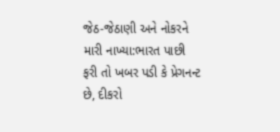જેઠ-જેઠાણી અને નોકરને મારી નાખ્યા:ભારત પાછી ફરી તો ખબર પડી કે પ્રેગનન્ટ છે, દીકરો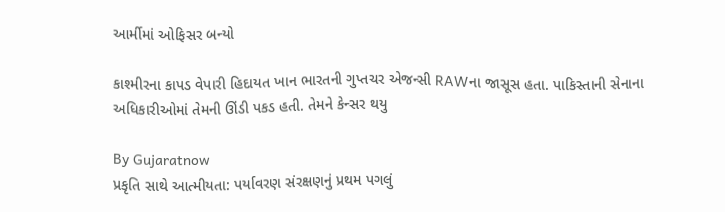આર્મીમાં ઓફિસર બન્યો

કાશ્મીરના કાપડ વેપારી હિદાયત ખાન ભારતની ગુપ્તચર એજન્સી RAWના જાસૂસ હતા. પાકિસ્તાની સેનાના અધિકારીઓમાં તેમની ઊંડી પકડ હતી. તેમને કેન્સર થયુ

By Gujaratnow
પ્રકૃતિ સાથે આત્મીયતા: પર્યાવરણ સંરક્ષણનું પ્રથમ પગલું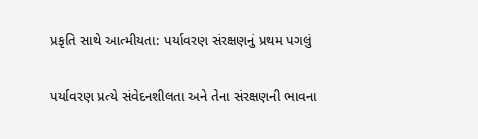પ્રકૃતિ સાથે આત્મીયતા: પર્યાવરણ સંરક્ષણનું પ્રથમ પગલું

પર્યાવરણ પ્રત્યે સંવેદનશીલતા અને તેના સંરક્ષણની ભાવના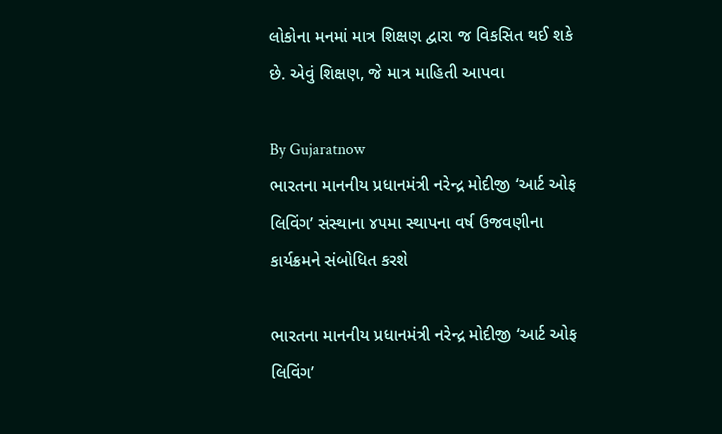લોકોના મનમાં માત્ર શિક્ષણ દ્વારા જ વિકસિત થઈ શકે છે. એવું શિક્ષણ, જે માત્ર માહિતી આપવા

By Gujaratnow
ભારતના માનનીય પ્રધાનમંત્રી નરેન્દ્ર મોદીજી ‘આર્ટ ઓફ લિવિંગ’ સંસ્થાના ૪૫મા સ્થાપના વર્ષ ઉજવણીના કાર્યક્રમને સંબોધિત કરશે

ભારતના માનનીય પ્રધાનમંત્રી નરેન્દ્ર મોદીજી ‘આર્ટ ઓફ લિવિંગ’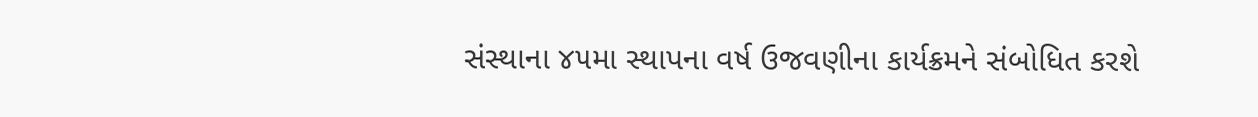સંસ્થાના ૪૫મા સ્થાપના વર્ષ ઉજવણીના કાર્યક્રમને સંબોધિત કરશે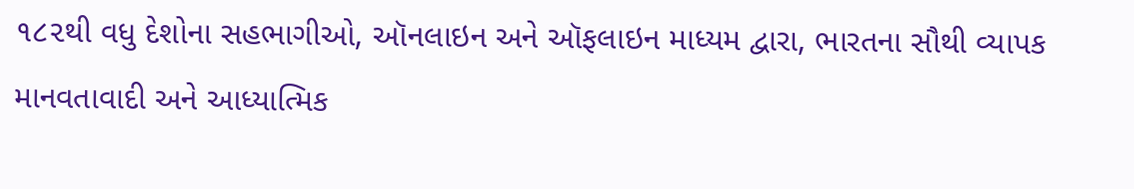૧૮૨થી વધુ દેશોના સહભાગીઓ, ઑનલાઇન અને ઑફલાઇન માધ્યમ દ્વારા, ભારતના સૌથી વ્યાપક માનવતાવાદી અને આધ્યાત્મિક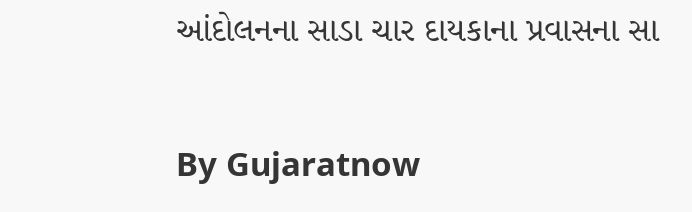આંદોલનના સાડા ચાર દાયકાના પ્રવાસના સા

By Gujaratnow